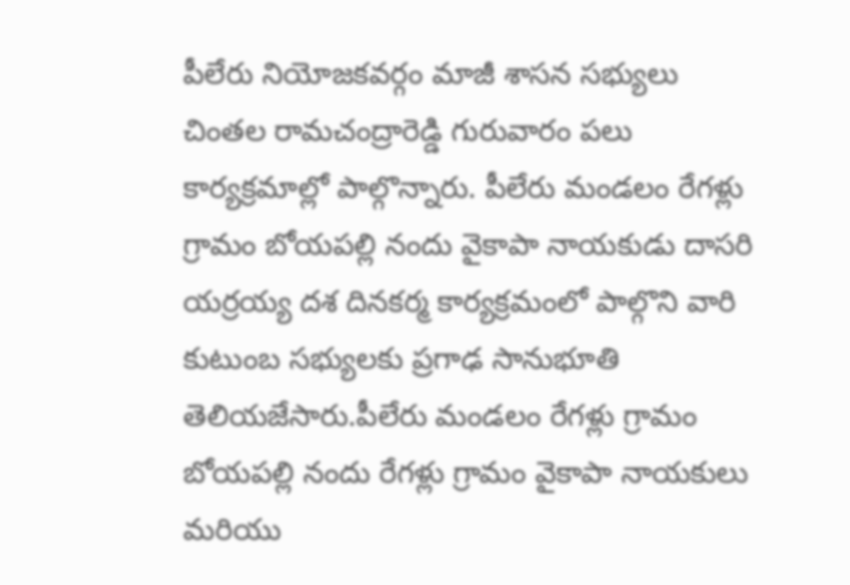పీలేరు నియోజకవర్గం మాజీ శాసన సభ్యులు చింతల రామచంద్రారెడ్డి గురువారం పలు కార్యక్రమాల్లో పాల్గొన్నారు. పీలేరు మండలం రేగళ్లు గ్రామం బోయపల్లి నందు వైకాపా నాయకుడు దాసరి యర్రయ్య దశ దినకర్మ కార్యక్రమంలో పాల్గొని వారి కుటుంబ సభ్యులకు ప్రగాఢ సానుభూతి తెలియజేసారు.పీలేరు మండలం రేగళ్లు గ్రామం బోయపల్లి నందు రేగళ్లు గ్రామం వైకాపా నాయకులు మరియు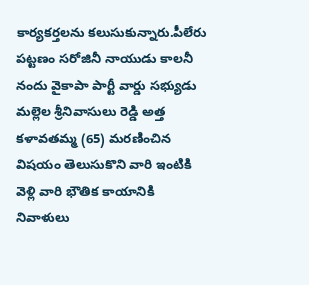కార్యకర్తలను కలుసుకున్నారు.పీలేరు పట్టణం సరోజినీ నాయుడు కాలనీ నందు వైకాపా పార్టీ వార్డు సభ్యుడు మల్లెల శ్రీనివాసులు రెడ్డి అత్త కళావతమ్మ (65) మరణించిన విషయం తెలుసుకొని వారి ఇంటికి వెళ్లి వారి భౌతిక కాయానికి నివాళులు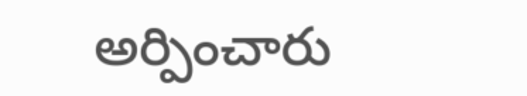అర్పించారు